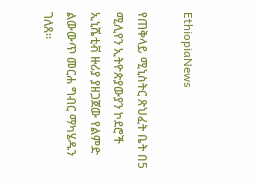EthiopiaNews

የጠቅላይ ሚኒስትር ጽህፈት ቤት በ5 ሚሊየን ኢትዮጵያውያን ኮደሮች ኢኒሼቲቭ ዙሪያ ያዘጋጀው የልምድ ልውውጥ መርሐ ግብር ማካሄዱን ገለጸ፡፡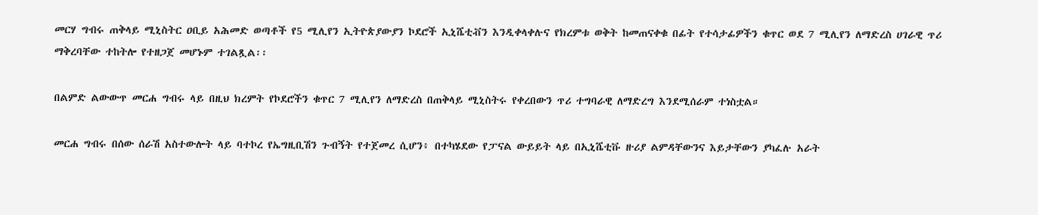መርሃ ግብሩ ጠቅላይ ሚኒስትር ዐቢይ አሕመድ ወጣቶች የ5 ሚሊየን ኢትዮጵያውያን ኮደሮች ኢኒሼቲቭን እንዲቀላቀሉና የክረምቱ ወቅት ከመጠናቀቁ በፊት የተሳታፊዎችን ቁጥር ወደ 7 ሚሊየን ለማድረስ ሀገራዊ ጥሪ ማቅረባቸው ተከትሎ የተዘጋጀ መሆኑም ተገልጿል፡፡

በልምድ ልውውጥ መርሐ ግብሩ ላይ በዚህ ክረምት የኮደሮችን ቁጥር 7 ሚሊየን ለማድረስ በጠቅላይ ሚኒስትሩ የቀረበውን ጥሪ ተግባራዊ ለማድረግ እንደሚሰራም ተነስቷል።

መርሐ ግብሩ በሰው ሰራሽ አስተውሎት ላይ ባተኮረ የኤግዚቢሽን ጉብኝት የተጀመረ ሲሆን፥ በተካሄደው የፓናል ውይይት ላይ በኢኒሼቲቩ ዙሪያ ልምዳቸውንና እይታቸውን ያካፈሉ አራት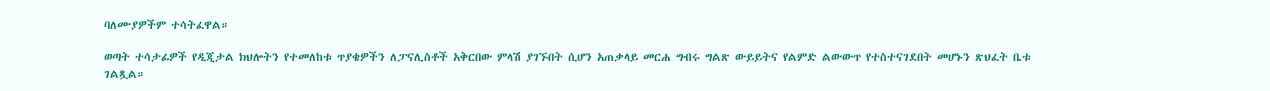ባለሙያዎችም ተሳትፈዋል።

ወጣት ተሳታፊዎች የዲጂታል ክህሎትን የተመለከቱ ጥያቄዎችን ለፓናሊስቶች አቅርበው ምላሽ ያገኙበት ሲሆን አጠቃላይ መርሐ ግብሩ ግልጽ ውይይትና የልምድ ልውውጥ የተስተናገደበት መሆኑን ጽህፈት ቤቱ ገልጿል።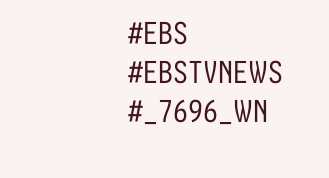#EBS
#EBSTVNEWS
#_7696_WN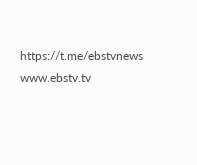https://t.me/ebstvnews
www.ebstv.tv